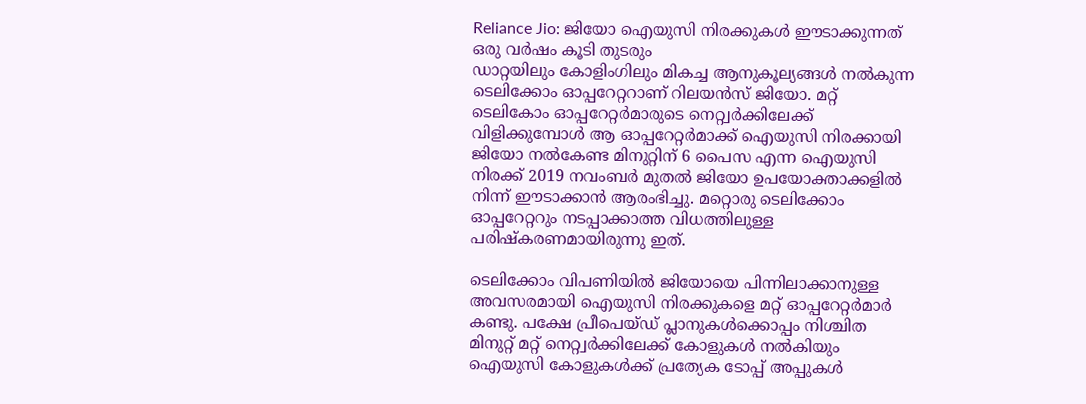Reliance Jio: ജിയോ ഐയുസി നിരക്കുകൾ ഈടാക്കുന്നത് ഒരു വർഷം കൂടി തുടരും
ഡാറ്റയിലും കോളിംഗിലും മികച്ച ആനുകൂല്യങ്ങൾ നൽകുന്ന ടെലിക്കോം ഓപ്പറേറ്ററാണ് റിലയൻസ് ജിയോ. മറ്റ് ടെലികോം ഓപ്പറേറ്റർമാരുടെ നെറ്റ്വർക്കിലേക്ക് വിളിക്കുമ്പോൾ ആ ഓപ്പറേറ്റർമാക്ക് ഐയുസി നിരക്കായി ജിയോ നൽകേണ്ട മിനുറ്റിന് 6 പൈസ എന്ന ഐയുസി നിരക്ക് 2019 നവംബർ മുതൽ ജിയോ ഉപയോക്താക്കളിൽ നിന്ന് ഈടാക്കാൻ ആരംഭിച്ചു. മറ്റൊരു ടെലിക്കോം ഓപ്പറേറ്ററും നടപ്പാക്കാത്ത വിധത്തിലുള്ള പരിഷ്കരണമായിരുന്നു ഇത്.

ടെലിക്കോം വിപണിയിൽ ജിയോയെ പിന്നിലാക്കാനുള്ള അവസരമായി ഐയുസി നിരക്കുകളെ മറ്റ് ഓപ്പറേറ്റർമാർ കണ്ടു. പക്ഷേ പ്രീപെയ്ഡ് പ്ലാനുകൾക്കൊപ്പം നിശ്ചിത മിനുറ്റ് മറ്റ് നെറ്റ്വർക്കിലേക്ക് കോളുകൾ നൽകിയും ഐയുസി കോളുകൾക്ക് പ്രത്യേക ടോപ്പ് അപ്പുകൾ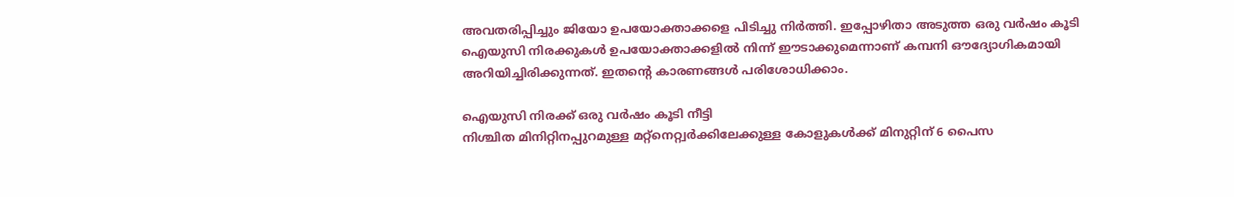അവതരിപ്പിച്ചും ജിയോ ഉപയോക്താക്കളെ പിടിച്ചു നിർത്തി. ഇപ്പോഴിതാ അടുത്ത ഒരു വർഷം കൂടി ഐയുസി നിരക്കുകൾ ഉപയോക്താക്കളിൽ നിന്ന് ഈടാക്കുമെന്നാണ് കമ്പനി ഔദ്യോഗികമായി അറിയിച്ചിരിക്കുന്നത്. ഇതന്റെ കാരണങ്ങൾ പരിശോധിക്കാം.

ഐയുസി നിരക്ക് ഒരു വർഷം കൂടി നീട്ടി
നിശ്ചിത മിനിറ്റിനപ്പുറമുള്ള മറ്റ്നെറ്റ്വർക്കിലേക്കുള്ള കോളുകൾക്ക് മിനുറ്റിന് 6 പൈസ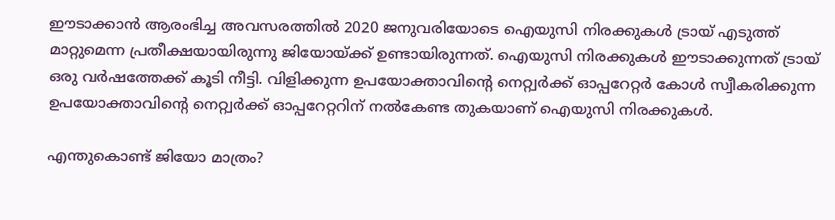ഈടാക്കാൻ ആരംഭിച്ച അവസരത്തിൽ 2020 ജനുവരിയോടെ ഐയുസി നിരക്കുകൾ ട്രായ് എടുത്ത് മാറ്റുമെന്ന പ്രതീക്ഷയായിരുന്നു ജിയോയ്ക്ക് ഉണ്ടായിരുന്നത്. ഐയുസി നിരക്കുകൾ ഈടാക്കുന്നത് ട്രായ് ഒരു വർഷത്തേക്ക് കൂടി നീട്ടി. വിളിക്കുന്ന ഉപയോക്താവിന്റെ നെറ്റ്വർക്ക് ഓപ്പറേറ്റർ കോൾ സ്വീകരിക്കുന്ന ഉപയോക്താവിന്റെ നെറ്റ്വർക്ക് ഓപ്പറേറ്ററിന് നൽകേണ്ട തുകയാണ് ഐയുസി നിരക്കുകൾ.

എന്തുകൊണ്ട് ജിയോ മാത്രം?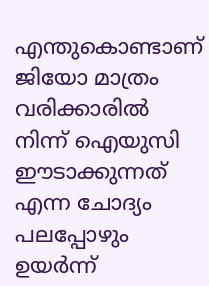എന്തുകൊണ്ടാണ് ജിയോ മാത്രം വരിക്കാരിൽ നിന്ന് ഐയുസി ഈടാക്കുന്നത് എന്ന ചോദ്യം പലപ്പോഴും ഉയർന്ന്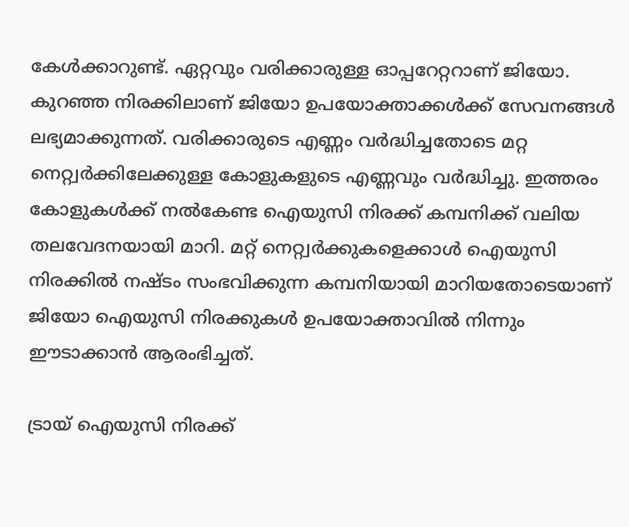കേൾക്കാറുണ്ട്. ഏറ്റവും വരിക്കാരുള്ള ഓപ്പറേറ്ററാണ് ജിയോ. കുറഞ്ഞ നിരക്കിലാണ് ജിയോ ഉപയോക്താക്കൾക്ക് സേവനങ്ങൾ ലഭ്യമാക്കുന്നത്. വരിക്കാരുടെ എണ്ണം വർദ്ധിച്ചതോടെ മറ്റ നെറ്റ്വർക്കിലേക്കുള്ള കോളുകളുടെ എണ്ണവും വർദ്ധിച്ചു. ഇത്തരം കോളുകൾക്ക് നൽകേണ്ട ഐയുസി നിരക്ക് കമ്പനിക്ക് വലിയ തലവേദനയായി മാറി. മറ്റ് നെറ്റ്വർക്കുകളെക്കാൾ ഐയുസി നിരക്കിൽ നഷ്ടം സംഭവിക്കുന്ന കമ്പനിയായി മാറിയതോടെയാണ് ജിയോ ഐയുസി നിരക്കുകൾ ഉപയോക്താവിൽ നിന്നും ഈടാക്കാൻ ആരംഭിച്ചത്.

ട്രായ് ഐയുസി നിരക്ക്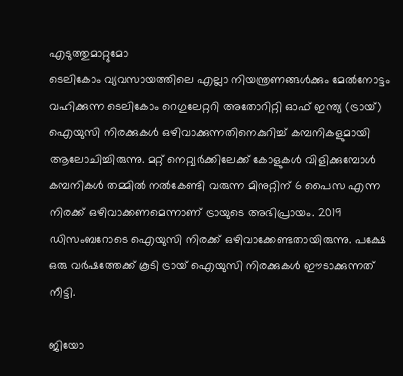എടുത്തുമാറ്റുമോ
ടെലികോം വ്യവസായത്തിലെ എല്ലാ നിയന്ത്രണങ്ങൾക്കും മേൽനോട്ടം വഹിക്കുന്ന ടെലികോം റെഗുലേറ്ററി അതോറിറ്റി ഓഫ് ഇന്ത്യ (ട്രായ്) ഐയുസി നിരക്കുകൾ ഒഴിവാക്കുന്നതിനെകുറിച്ച് കമ്പനികളുമായി ആലോചിച്ചിരുന്നു. മറ്റ് നെറ്റ്വർക്കിലേക്ക് കോളുകൾ വിളിക്കുമ്പോൾ കമ്പനികൾ തമ്മിൽ നൽകേണ്ടി വരുന്ന മിനുറ്റിന് 6 പൈസ എന്ന നിരക്ക് ഒഴിവാക്കണമെന്നാണ് ട്രായുടെ അഭിപ്രായം. 2019 ഡിസംബറോടെ ഐയുസി നിരക്ക് ഒഴിവാക്കേണ്ടതായിരുന്നു. പക്ഷേ ഒരു വർഷത്തേക്ക് കൂടി ട്രായ് ഐയുസി നിരക്കുകൾ ഈടാക്കുന്നത് നീട്ടി.

ജിയോ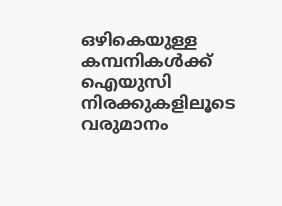ഒഴികെയുള്ള കമ്പനികൾക്ക് ഐയുസി നിരക്കുകളിലൂടെ വരുമാനം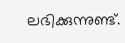ലഭിക്കുന്നുണ്ട്.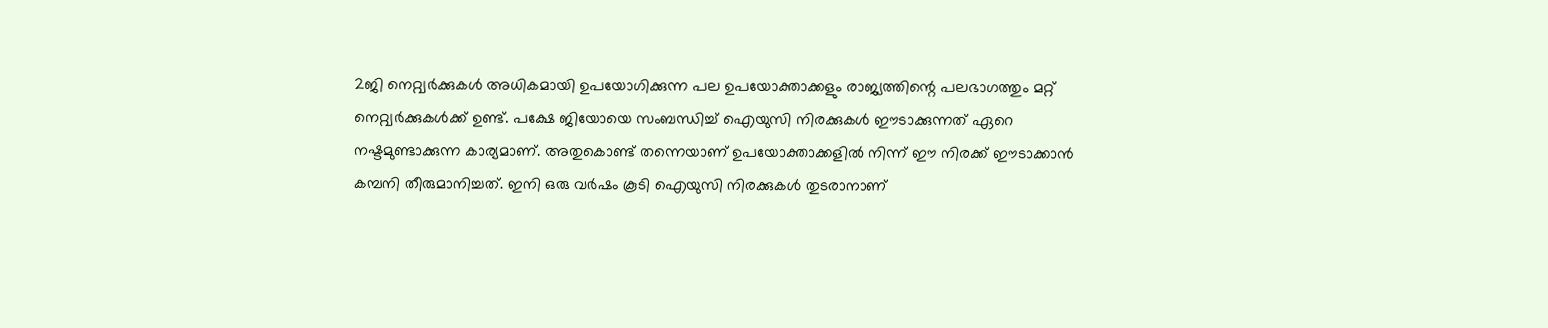2ജി നെറ്റ്വർക്കുകൾ അധികമായി ഉപയോഗിക്കുന്ന പല ഉപയോക്താക്കളും രാജ്യത്തിന്റെ പലഭാഗത്തും മറ്റ് നെറ്റ്വർക്കുകൾക്ക് ഉണ്ട്. പക്ഷേ ജിയോയെ സംബന്ധിച്ച് ഐയുസി നിരക്കുകൾ ഈടാക്കുന്നത് ഏറെ നഷ്ടമുണ്ടാക്കുന്ന കാര്യമാണ്. അതുകൊണ്ട് തന്നെയാണ് ഉപയോക്താക്കളിൽ നിന്ന് ഈ നിരക്ക് ഈടാക്കാൻ കമ്പനി തീരുമാനിച്ചത്. ഇനി ഒരു വർഷം കൂടി ഐയുസി നിരക്കുകൾ തുടരാനാണ്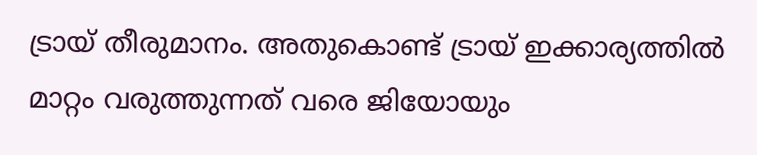ട്രായ് തീരുമാനം. അതുകൊണ്ട് ട്രായ് ഇക്കാര്യത്തിൽ മാറ്റം വരുത്തുന്നത് വരെ ജിയോയും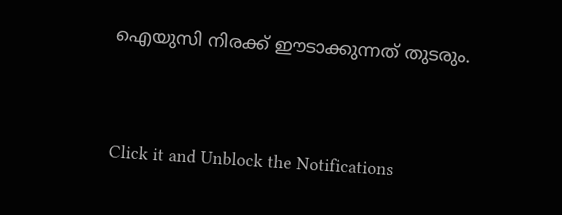ഐയുസി നിരക്ക് ഈടാക്കുന്നത് തുടരും.


Click it and Unblock the Notifications